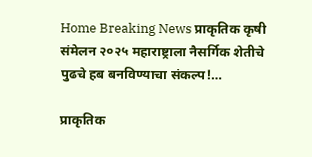Home Breaking News प्राकृतिक कृषी संमेलन २०२५ महाराष्ट्राला नैसर्गिक शेतीचे पुढचे हब बनविण्याचा संकल्प!…

प्राकृतिक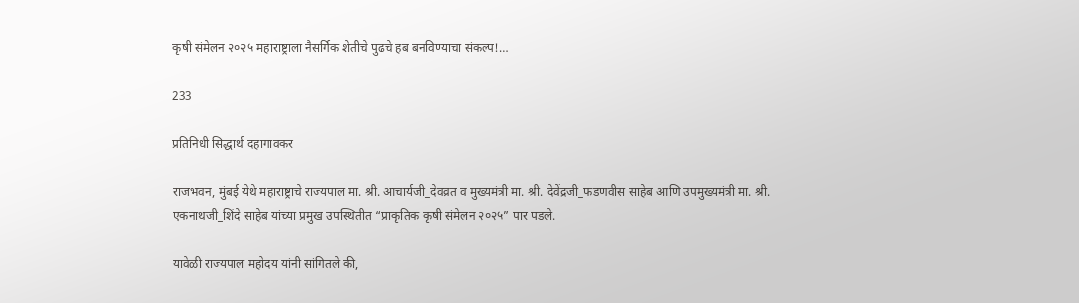कृषी संमेलन २०२५ महाराष्ट्राला नैसर्गिक शेतीचे पुढचे हब बनविण्याचा संकल्प!…

233

प्रतिनिधी सिद्धार्थ दहागावकर

राजभवन, मुंबई येथे महाराष्ट्राचे राज्यपाल मा. श्री. आचार्यजी_देवव्रत व मुख्यमंत्री मा. श्री. देवेंद्रजी_फडणवीस साहेब आणि उपमुख्यमंत्री मा. श्री. एकनाथजी_शिंदे साहेब यांच्या प्रमुख उपस्थितीत “प्राकृतिक कृषी संमेलन २०२५” पार पडले.

यावेळी राज्यपाल महोदय यांनी सांगितले की,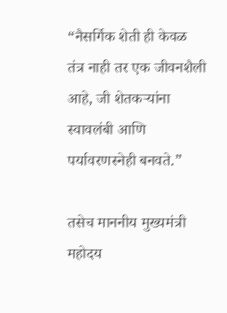“नैसर्गिक शेती ही केवळ तंत्र नाही तर एक जीवनशैली आहे, जी शेतकऱ्यांना स्वावलंबी आणि पर्यावरणस्नेही बनवते.”

तसेच माननीय मुख्यमंत्री महोदय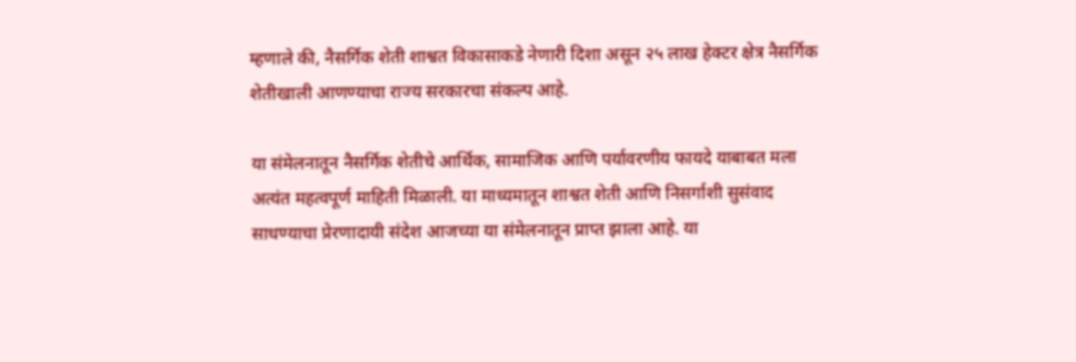म्हणाले की, नैसर्गिक शेती शाश्वत विकासाकडे नेणारी दिशा असून २५ लाख हेक्टर क्षेत्र नैसर्गिक शेतीखाली आणण्याचा राज्य सरकारचा संकल्प आहे.

या संमेलनातून नैसर्गिक शेतीचे आर्थिक, सामाजिक आणि पर्यावरणीय फायदे याबाबत मला अत्यंत महत्वपूर्ण माहिती मिळाली. या माध्यमातून शाश्वत शेती आणि निसर्गाशी सुसंवाद साधण्याचा प्रेरणादायी संदेश आजच्या या संमेलनातून प्राप्त झाला आहे. या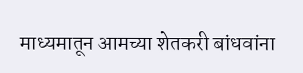माध्यमातून आमच्या शेतकरी बांधवांना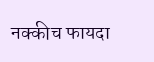नक्कीच फायदा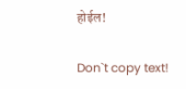होईल!

Don`t copy text!